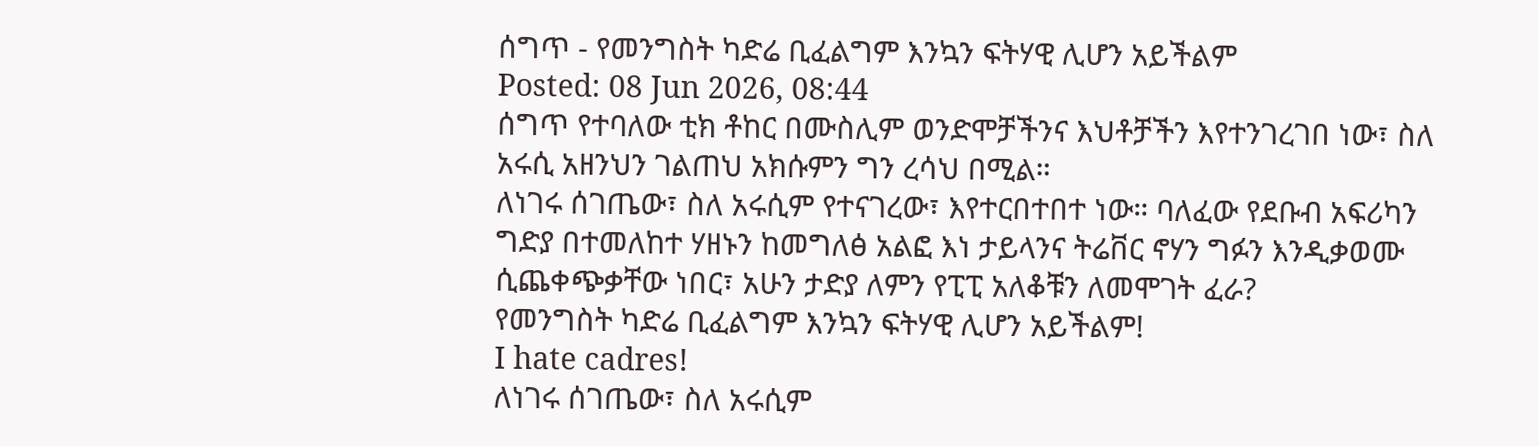ሰግጥ - የመንግስት ካድሬ ቢፈልግም እንኳን ፍትሃዊ ሊሆን አይችልም
Posted: 08 Jun 2026, 08:44
ሰግጥ የተባለው ቲክ ቶከር በሙስሊም ወንድሞቻችንና እህቶቻችን እየተንገረገበ ነው፣ ስለ አሩሲ አዘንህን ገልጠህ አክሱምን ግን ረሳህ በሚል።
ለነገሩ ሰገጤው፣ ስለ አሩሲም የተናገረው፣ እየተርበተበተ ነው። ባለፈው የደቡብ አፍሪካን ግድያ በተመለከተ ሃዘኑን ከመግለፅ አልፎ እነ ታይላንና ትሬቨር ኖሃን ግፉን እንዲቃወሙ ሲጨቀጭቃቸው ነበር፣ አሁን ታድያ ለምን የፒፒ አለቆቹን ለመሞገት ፈራ?
የመንግስት ካድሬ ቢፈልግም እንኳን ፍትሃዊ ሊሆን አይችልም!
I hate cadres!
ለነገሩ ሰገጤው፣ ስለ አሩሲም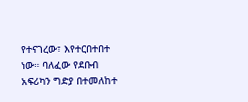የተናገረው፣ እየተርበተበተ ነው። ባለፈው የደቡብ አፍሪካን ግድያ በተመለከተ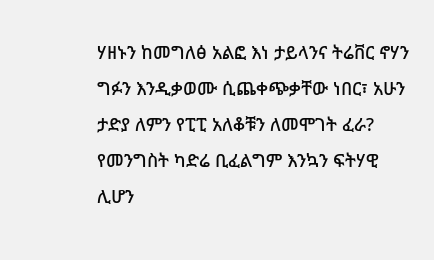ሃዘኑን ከመግለፅ አልፎ እነ ታይላንና ትሬቨር ኖሃን ግፉን እንዲቃወሙ ሲጨቀጭቃቸው ነበር፣ አሁን ታድያ ለምን የፒፒ አለቆቹን ለመሞገት ፈራ?
የመንግስት ካድሬ ቢፈልግም እንኳን ፍትሃዊ ሊሆን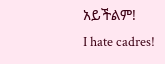አይችልም!
I hate cadres!